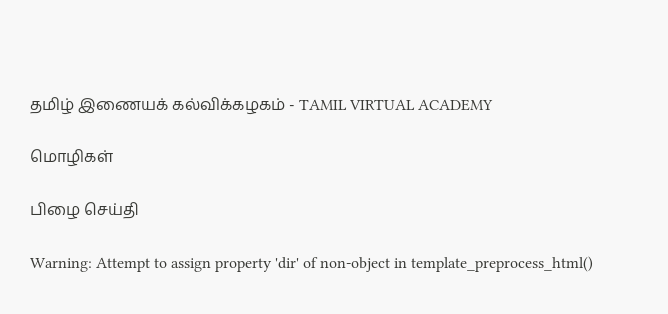தமிழ் இணையக் கல்விக்கழகம் - TAMIL VIRTUAL ACADEMY

மொழிகள்

பிழை செய்தி

Warning: Attempt to assign property 'dir' of non-object in template_preprocess_html()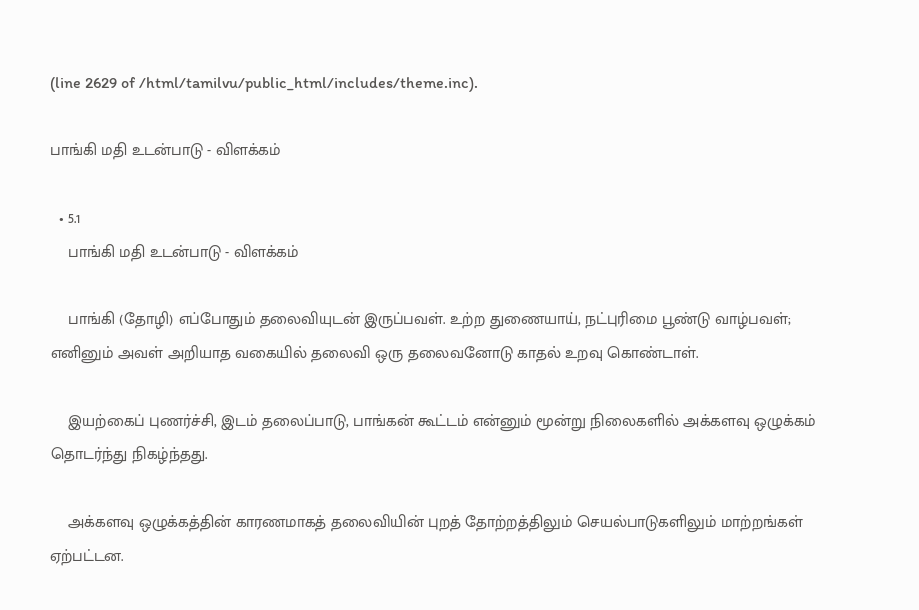(line 2629 of /html/tamilvu/public_html/includes/theme.inc).

பாங்கி மதி உடன்பாடு - விளக்கம்

  • 5.1
    பாங்கி மதி உடன்பாடு - விளக்கம்

    பாங்கி (தோழி) எப்போதும் தலைவியுடன் இருப்பவள். உற்ற துணையாய், நட்புரிமை பூண்டு வாழ்பவள்; எனினும் அவள் அறியாத வகையில் தலைவி ஒரு தலைவனோடு காதல் உறவு கொண்டாள்.

    இயற்கைப் புணர்ச்சி, இடம் தலைப்பாடு, பாங்கன் கூட்டம் என்னும் மூன்று நிலைகளில் அக்களவு ஒழுக்கம் தொடர்ந்து நிகழ்ந்தது.

    அக்களவு ஒழுக்கத்தின் காரணமாகத் தலைவியின் புறத் தோற்றத்திலும் செயல்பாடுகளிலும் மாற்றங்கள் ஏற்பட்டன.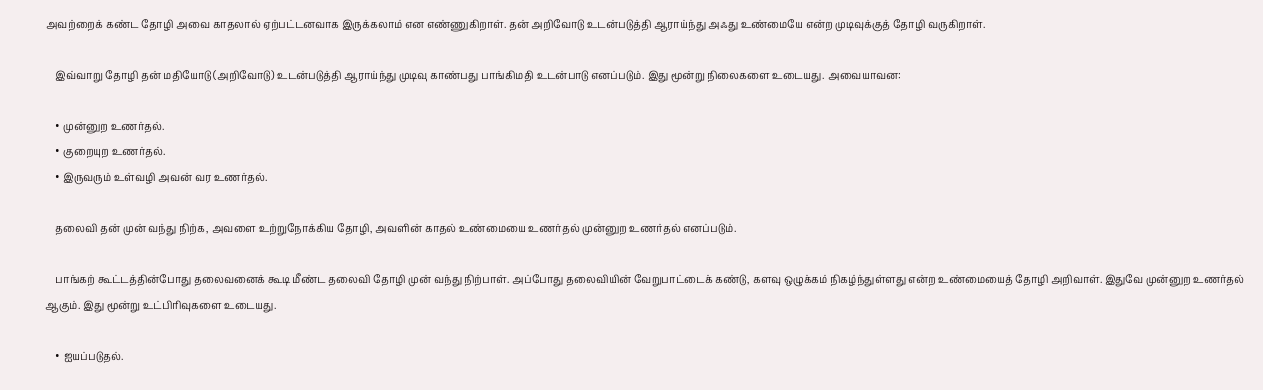அவற்றைக் கண்ட தோழி அவை காதலால் ஏற்பட்டனவாக இருக்கலாம் என எண்ணுகிறாள். தன் அறிவோடு உடன்படுத்தி ஆராய்ந்து அஃது உண்மையே என்ற முடிவுக்குத் தோழி வருகிறாள்.

    இவ்வாறு தோழி தன் மதியோடு (அறிவோடு) உடன்படுத்தி ஆராய்ந்து முடிவு காண்பது பாங்கிமதி உடன்பாடு எனப்படும். இது மூன்று நிலைகளை உடையது. அவையாவன:

    • முன்னுற உணர்தல்.
    • குறையுற உணர்தல்.
    • இருவரும் உள்வழி அவன் வர உணர்தல்.

    தலைவி தன் முன் வந்து நிற்க, அவளை உற்றுநோக்கிய தோழி, அவளின் காதல் உண்மையை உணர்தல் முன்னுற உணர்தல் எனப்படும்.

    பாங்கற் கூட்டத்தின்போது தலைவனைக் கூடி மீண்ட தலைவி தோழி முன் வந்து நிற்பாள். அப்போது தலைவியின் வேறுபாட்டைக் கண்டு, களவு ஒழுக்கம் நிகழ்ந்துள்ளது என்ற உண்மையைத் தோழி அறிவாள். இதுவே முன்னுற உணர்தல் ஆகும். இது மூன்று உட்பிரிவுகளை உடையது.

    • ஐயப்படுதல்.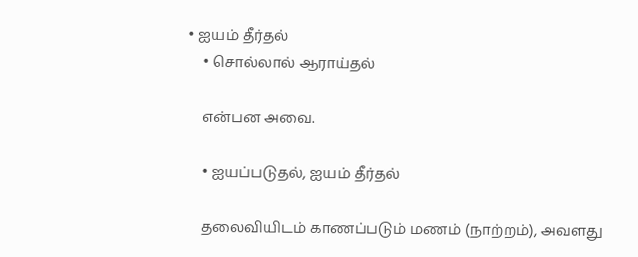• ஐயம் தீர்தல்
    • சொல்லால் ஆராய்தல்

    என்பன அவை.

    • ஐயப்படுதல், ஐயம் தீர்தல்

    தலைவியிடம் காணப்படும் மணம் (நாற்றம்), அவளது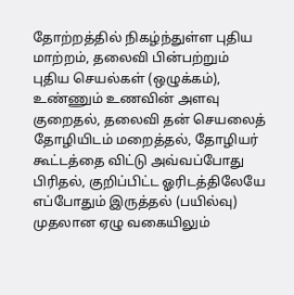தோற்றத்தில் நிகழ்ந்துள்ள புதிய மாற்றம், தலைவி பின்பற்றும் புதிய செயல்கள் (ஒழுக்கம்), உண்ணும் உணவின் அளவு குறைதல், தலைவி தன் செயலைத் தோழியிடம் மறைத்தல், தோழியர் கூட்டத்தை விட்டு அவ்வப்போது பிரிதல், குறிப்பிட்ட ஓரிடத்திலேயே எப்போதும் இருத்தல் (பயில்வு) முதலான ஏழு வகையிலும்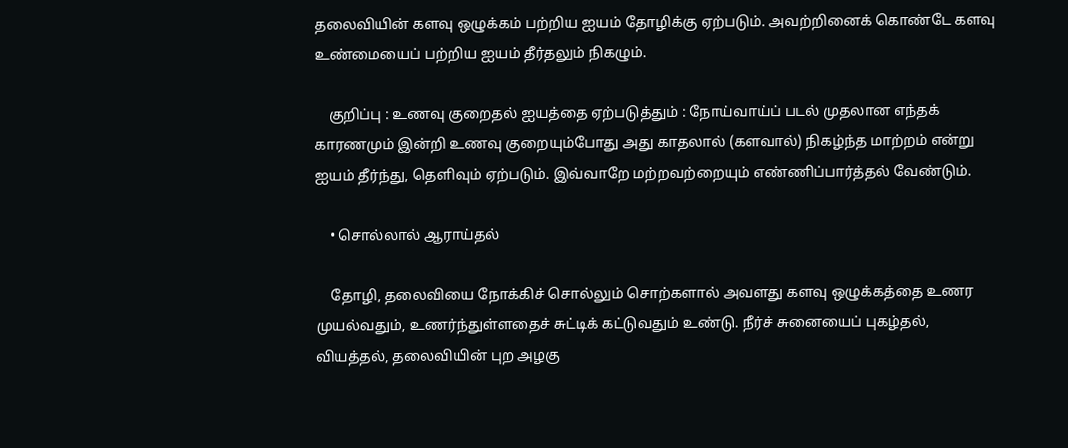தலைவியின் களவு ஒழுக்கம் பற்றிய ஐயம் தோழிக்கு ஏற்படும். அவற்றினைக் கொண்டே களவு உண்மையைப் பற்றிய ஐயம் தீர்தலும் நிகழும்.

    குறிப்பு : உணவு குறைதல் ஐயத்தை ஏற்படுத்தும் : நோய்வாய்ப் படல் முதலான எந்தக் காரணமும் இன்றி உணவு குறையும்போது அது காதலால் (களவால்) நிகழ்ந்த மாற்றம் என்று ஐயம் தீர்ந்து, தெளிவும் ஏற்படும். இவ்வாறே மற்றவற்றையும் எண்ணிப்பார்த்தல் வேண்டும்.

    • சொல்லால் ஆராய்தல்

    தோழி, தலைவியை நோக்கிச் சொல்லும் சொற்களால் அவளது களவு ஒழுக்கத்தை உணர முயல்வதும், உணர்ந்துள்ளதைச் சுட்டிக் கட்டுவதும் உண்டு. நீர்ச் சுனையைப் புகழ்தல், வியத்தல், தலைவியின் புற அழகு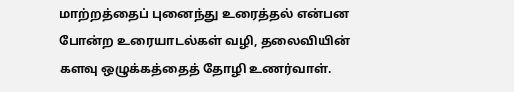மாற்றத்தைப் புனைந்து உரைத்தல் என்பன போன்ற உரையாடல்கள் வழி, தலைவியின் களவு ஒழுக்கத்தைத் தோழி உணர்வாள்.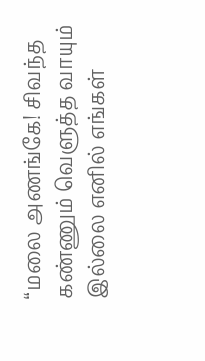“மலை அணங்கே! சிவந்த கண்ணும் வெளுத்த வாயும் இல்லை எனில் எங்கள்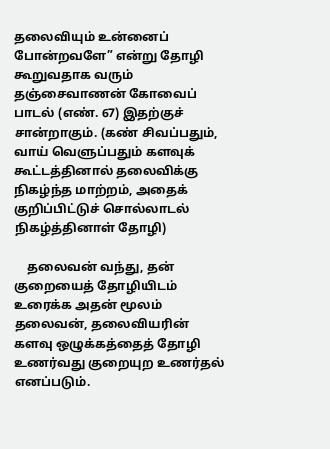தலைவியும் உன்னைப் போன்றவளே” என்று தோழி கூறுவதாக வரும் தஞ்சைவாணன் கோவைப் பாடல் (எண். 67) இதற்குச் சான்றாகும். (கண் சிவப்பதும், வாய் வெளுப்பதும் களவுக் கூட்டத்தினால் தலைவிக்கு நிகழ்ந்த மாற்றம், அதைக் குறிப்பிட்டுச் சொல்லாடல் நிகழ்த்தினாள் தோழி)

    தலைவன் வந்து, தன் குறையைத் தோழியிடம் உரைக்க அதன் மூலம் தலைவன், தலைவியரின் களவு ஒழுக்கத்தைத் தோழி உணர்வது குறையுற உணர்தல் எனப்படும்.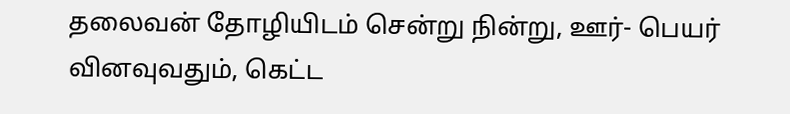தலைவன் தோழியிடம் சென்று நின்று, ஊர்- பெயர் வினவுவதும், கெட்ட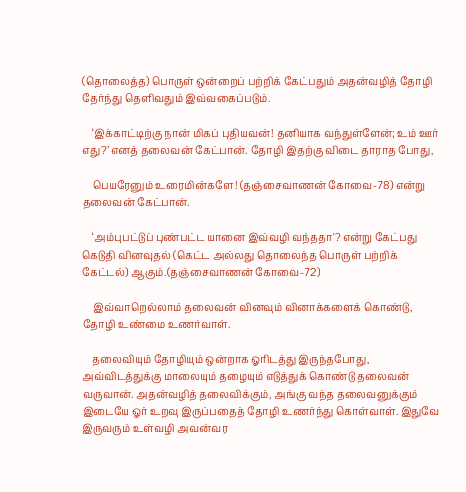(தொலைத்த) பொருள் ஒன்றைப் பற்றிக் கேட்பதும் அதன்வழித் தோழி தேர்ந்து தெளிவதும் இவ்வகைப்படும்.

    ‘இக்காட்டிற்கு நான் மிகப் புதியவன்! தனியாக வந்துள்ளேன்; உம் ஊர் எது?’ எனத் தலைவன் கேட்பான். தோழி இதற்கு விடை தாராத போது,

    பெயரேனும் உரைமின்களே! (தஞ்சைவாணன் கோவை-78) என்று தலைவன் கேட்பான்.

    ‘அம்புபட்டுப் புண்பட்ட யானை இவ்வழி வந்ததா'? என்று கேட்பது கெடுதி வினவுதல் (கெட்ட அல்லது தொலைந்த பொருள் பற்றிக் கேட்டல்) ஆகும்.(தஞ்சைவாணன் கோவை-72)

    இவ்வாறெல்லாம் தலைவன் வினவும் வினாக்களைக் கொண்டு, தோழி உண்மை உணர்வாள்.

    தலைவியும் தோழியும் ஒன்றாக ஓரிடத்து இருந்தபோது, அவ்விடத்துக்கு மாலையும் தழையும் எடுத்துக் கொண்டு தலைவன் வருவான். அதன்வழித் தலைவிக்கும், அங்கு வந்த தலைவனுக்கும் இடையே ஓர் உறவு இருப்பதைத் தோழி உணர்ந்து கொள்வாள். இதுவே இருவரும் உள்வழி அவன்வர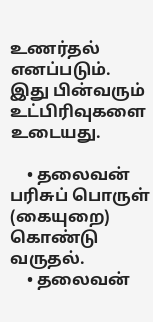உணர்தல் எனப்படும். இது பின்வரும் உட்பிரிவுகளை உடையது.

    • தலைவன் பரிசுப் பொருள் (கையுறை) கொண்டு வருதல்.
    • தலைவன்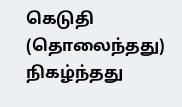கெடுதி (தொலைந்தது) நிகழ்ந்தது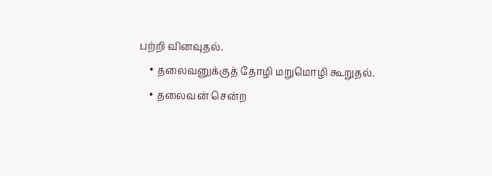பற்றி வினவுதல்.
    • தலைவனுக்குத் தோழி மறுமொழி கூறுதல்.
    • தலைவன் சென்ற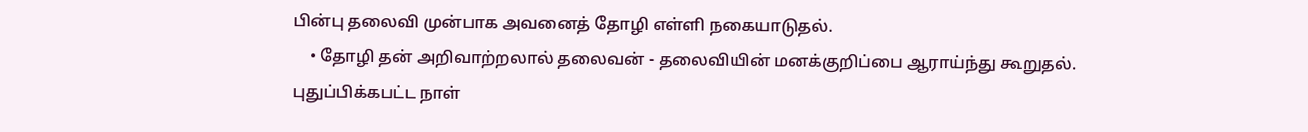பின்பு தலைவி முன்பாக அவனைத் தோழி எள்ளி நகையாடுதல்.
    • தோழி தன் அறிவாற்றலால் தலைவன் - தலைவியின் மனக்குறிப்பை ஆராய்ந்து கூறுதல்.
புதுப்பிக்கபட்ட நாள்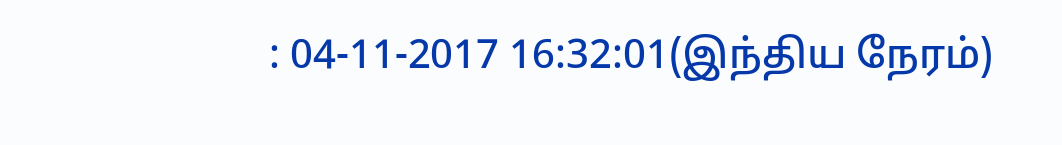: 04-11-2017 16:32:01(இந்திய நேரம்)